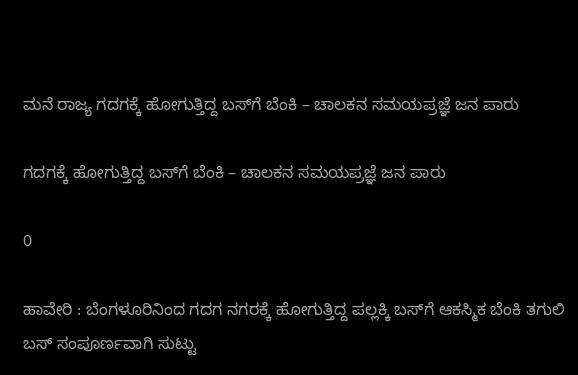ಮನೆ ರಾಜ್ಯ ಗದಗಕ್ಕೆ ಹೋಗುತ್ತಿದ್ದ ಬಸ್‌ಗೆ ಬೆಂಕಿ – ಚಾಲಕನ ಸಮಯಪ್ರಜ್ಞೆ ಜನ ಪಾರು

ಗದಗಕ್ಕೆ ಹೋಗುತ್ತಿದ್ದ ಬಸ್‌ಗೆ ಬೆಂಕಿ – ಚಾಲಕನ ಸಮಯಪ್ರಜ್ಞೆ ಜನ ಪಾರು

0

ಹಾವೇರಿ : ಬೆಂಗಳೂರಿನಿಂದ ಗದಗ ನಗರಕ್ಕೆ ಹೋಗುತ್ತಿದ್ದ ಪಲ್ಲಕ್ಕಿ ಬಸ್‌ಗೆ ಆಕಸ್ಮಿಕ ಬೆಂಕಿ ತಗುಲಿ ಬಸ್ ಸಂಪೂರ್ಣವಾಗಿ ಸುಟ್ಟು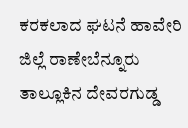ಕರಕಲಾದ ಘಟನೆ ಹಾವೇರಿ ಜಿಲ್ಲೆ ರಾಣೇಬೆನ್ನೂರು ತಾಲ್ಲೂಕಿನ ದೇವರಗುಡ್ಡ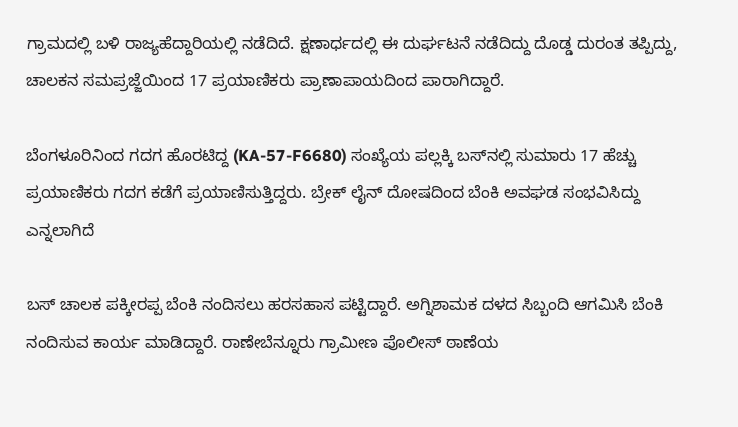ಗ್ರಾಮದಲ್ಲಿ ಬಳಿ ರಾಜ್ಯಹೆದ್ದಾರಿಯಲ್ಲಿ ನಡೆದಿದೆ. ಕ್ಷಣಾರ್ಧದಲ್ಲಿ ಈ ದುರ್ಘಟನೆ ನಡೆದಿದ್ದು ದೊಡ್ಡ ದುರಂತ ತಪ್ಪಿದ್ದು, ಚಾಲಕನ ಸಮಪ್ರಜ್ಜೆಯಿಂದ 17 ಪ್ರಯಾಣಿಕರು ಪ್ರಾಣಾಪಾಯದಿಂದ ಪಾರಾಗಿದ್ದಾರೆ.

ಬೆಂಗಳೂರಿನಿಂದ ಗದಗ ಹೊರಟಿದ್ದ (KA-57-F6680) ಸಂಖ್ಯೆಯ ಪಲ್ಲಕ್ಕಿ ಬಸ್‌ನಲ್ಲಿ ಸುಮಾರು 17 ಹೆಚ್ಚು ಪ್ರಯಾಣಿಕರು ಗದಗ ಕಡೆಗೆ ಪ್ರಯಾಣಿಸುತ್ತಿದ್ದರು. ಬ್ರೇಕ್ ಲೈನ್ ದೋಷದಿಂದ ಬೆಂಕಿ ಅವಘಡ ಸಂಭವಿಸಿದ್ದು ಎನ್ನಲಾಗಿದೆ

ಬಸ್ ಚಾಲಕ ಪಕ್ಕೀರಪ್ಪ ಬೆಂಕಿ ನಂದಿಸಲು ಹರಸಹಾಸ ಪಟ್ಟಿದ್ದಾರೆ‌. ಅಗ್ನಿಶಾಮಕ ದಳದ ಸಿಬ್ಬಂದಿ ಆಗಮಿಸಿ ಬೆಂಕಿ ನಂದಿಸುವ ಕಾರ್ಯ ಮಾಡಿದ್ದಾರೆ. ರಾಣೇಬೆನ್ನೂರು ಗ್ರಾಮೀಣ ಪೊಲೀಸ್ ಠಾಣೆಯ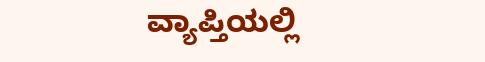ವ್ಯಾಪ್ತಿಯಲ್ಲಿ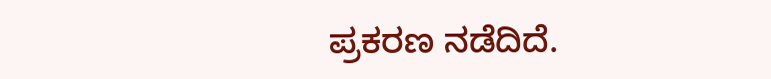ಪ್ರಕರಣ ನಡೆದಿದೆ.